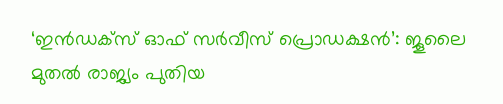‘ഇൻഡക്സ് ഓഫ് സർവീസ് പ്രൊഡക്ഷൻ’: ജൂലൈ മുതൽ രാജ്യം പുതിയ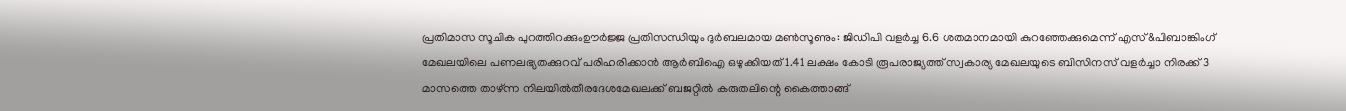പ്രതിമാസ സൂചിക പുറത്തിറക്കുംഊർജ്ജ പ്രതിസന്ധിയും ദുർബലമായ മൺസൂണും: ജിഡിപി വളർച്ച 6.6 ശതമാനമായി കുറഞ്ഞേക്കുമെന്ന് എസ്&പിബാങ്കിംഗ് മേഖലയിലെ പണലഭ്യതക്കുറവ് പരിഹരിക്കാൻ ആർബിഐ ഒഴുക്കിയത് 1.41 ലക്ഷം കോടി രൂപരാജ്യത്ത് സ്വകാര്യ മേഖലയുടെ ബിസിനസ് വളർച്ചാ നിരക്ക് 3 മാസത്തെ താഴ്ന്ന നിലയിൽതീരദേശമേഖലക്ക് ബജറ്റിൽ കരുതലിന്റെ കൈത്താങ്ങ്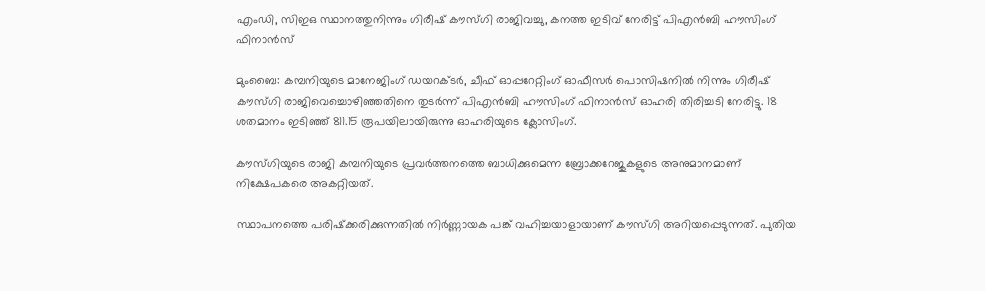എംഡി, സിഇഒ സ്ഥാനത്തുനിന്നും ഗിരീഷ് കൗസ്ഗി രാജിവച്ചു, കനത്ത ഇടിവ് നേരിട്ട് പിഎന്‍ബി ഹൗസിംഗ് ഫിനാന്‍സ്

മുംബൈ: കമ്പനിയുടെ മാനേജിംഗ് ഡയറക്ടര്‍, ചീഫ് ഓപ്പറേറ്റിംഗ് ഓഫീസര്‍ പൊസിഷനില്‍ നിന്നും ഗിരീഷ് കൗസ്ഗി രാജിവെച്ചൊഴിഞ്ഞതിനെ തുടര്‍ന്ന് പിഎന്‍ബി ഹൗസിംഗ് ഫിനാന്‍സ് ഓഹരി തിരിച്ചടി നേരിട്ടു. 18 ശതമാനം ഇടിഞ്ഞ് 811.15 രൂപയിലായിരുന്നു ഓഹരിയുടെ ക്ലോസിംഗ്.

കൗസ്ഗിയുടെ രാജി കമ്പനിയുടെ പ്രവര്‍ത്തനത്തെ ബാധിക്കുമെന്ന ബ്രോക്കറേജുകളുടെ അനുമാനമാണ് നിക്ഷേപകരെ അകറ്റിയത്.

സ്ഥാപനത്തെ പരിഷ്‌ക്കരിക്കുന്നതില്‍ നിര്‍ണ്ണായക പങ്ക് വഹിച്ചയാളായാണ് കൗസ്ഗി അറിയപ്പെടുന്നത്. പുതിയ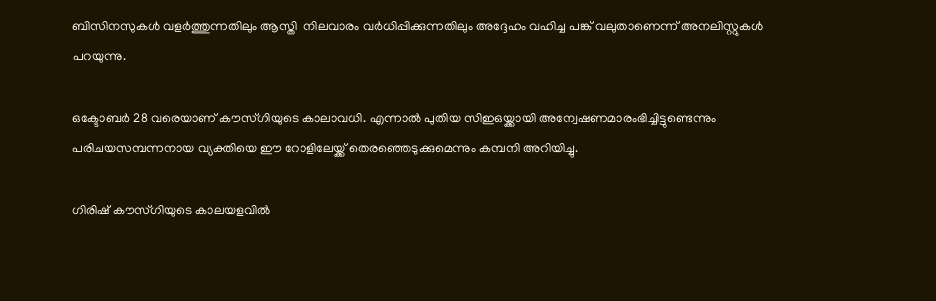ബിസിനസുകള്‍ വളര്‍ത്തുന്നതിലും ആസ്തി  നിലവാരം വര്‍ധിപ്പിക്കുന്നതിലും അദ്ദേഹം വഹിച്ച പങ്ക് വലുതാണെന്ന് അനലിസ്റ്റുകള്‍ പറയുന്നു.

ഒക്ടോബര്‍ 28 വരെയാണ് കൗസ്ഗിയുടെ കാലാവധി. എന്നാല്‍ പുതിയ സിഇഒയ്ക്കായി അന്വേഷണമാരംഭിച്ചിട്ടുണ്ടെന്നും പരിചയസമ്പന്നനായ വ്യക്തിയെ ഈ റോളിലേയ്ക്ക് തെരഞ്ഞെടുക്കുമെന്നും കമ്പനി അറിയിച്ചു.

ഗിരിഷ് കൗസ്ഗിയുടെ കാലയളവില്‍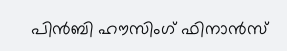പിന്‍ബി ഹൗസിംഗ് ഫിനാന്‍സ്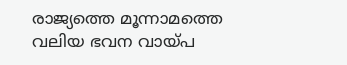രാജ്യത്തെ മൂന്നാമത്തെ വലിയ ഭവന വായ്പ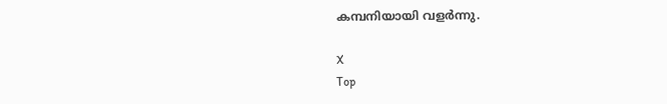കമ്പനിയായി വളര്‍ന്നു.

X
Top